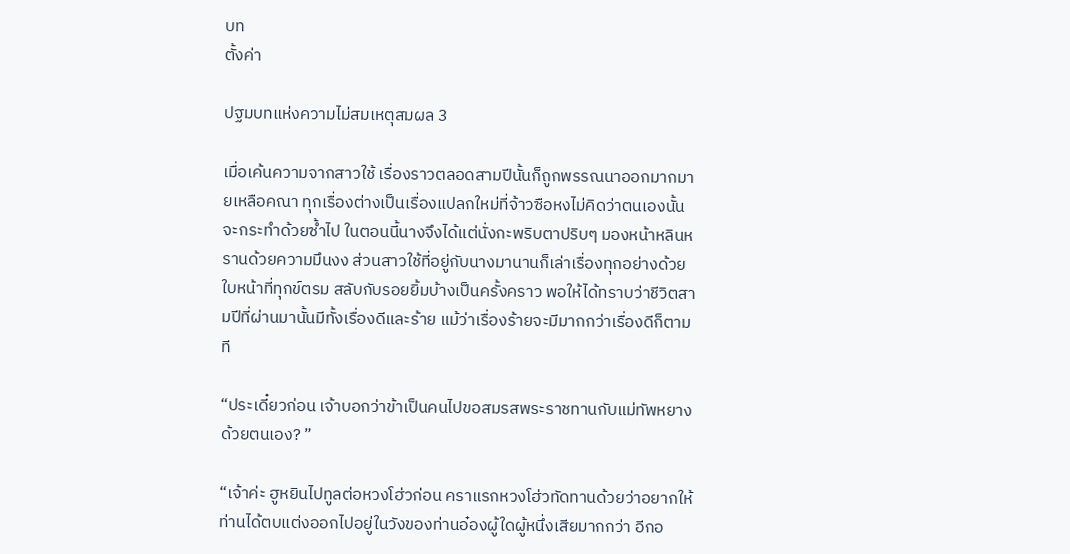บท
ตั้งค่า

ปฐมบทแห่งความไม่สมเหตุสมผล 3

เมื่อเค้นความจากสาวใช้ เรื่องราวตลอดสามปีนั้นก็ถูกพรรณนาออกมากมายเหลือคณา ทุกเรื่องต่างเป็นเรื่องแปลกใหม่ที่จ้าวซือหงไม่คิดว่าตนเองนั้นจะกระทำด้วยซ้ำไป ในตอนนี้นางจึงได้แต่นั่งกะพริบตาปริบๆ มองหน้าหลินหรานด้วยความมึนงง ส่วนสาวใช้ที่อยู่กับนางมานานก็เล่าเรื่องทุกอย่างด้วยใบหน้าที่ทุกข์ตรม สลับกับรอยยิ้มบ้างเป็นครั้งคราว พอให้ได้ทราบว่าชีวิตสามปีที่ผ่านมานั้นมีทั้งเรื่องดีและร้าย แม้ว่าเรื่องร้ายจะมีมากกว่าเรื่องดีก็ตามที

“ประเดี๋ยวก่อน เจ้าบอกว่าข้าเป็นคนไปขอสมรสพระราชทานกับแม่ทัพหยางด้วยตนเอง? ”

“เจ้าค่ะ ฮูหยินไปทูลต่อหวงโฮ่วก่อน คราแรกหวงโฮ่วทัดทานด้วยว่าอยากให้ท่านได้ตบแต่งออกไปอยู่ในวังของท่านอ๋องผู้ใดผู้หนึ่งเสียมากกว่า อีกอ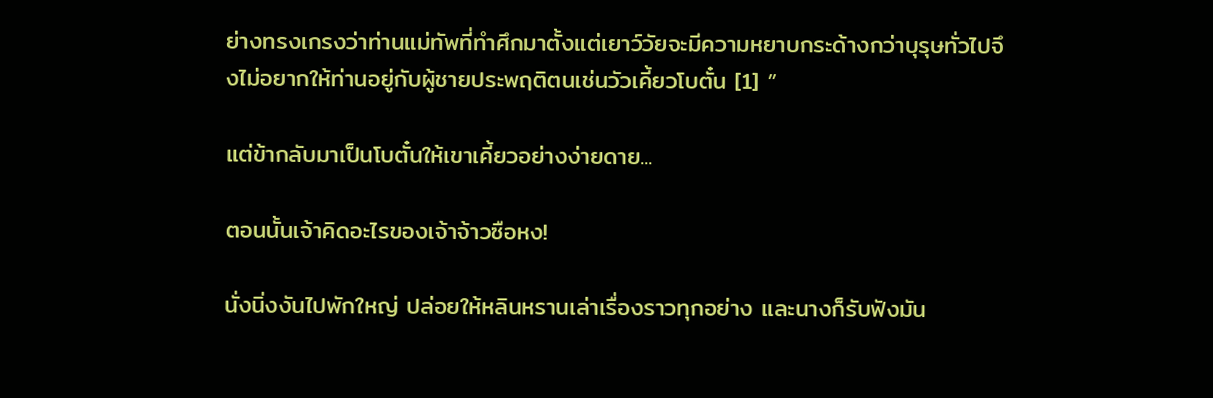ย่างทรงเกรงว่าท่านแม่ทัพที่ทำศึกมาตั้งแต่เยาว์วัยจะมีความหยาบกระด้างกว่าบุรุษทั่วไปจึงไม่อยากให้ท่านอยู่กับผู้ชายประพฤติตนเช่นวัวเคี้ยวโบตั๋น [1] ”

แต่ข้ากลับมาเป็นโบตั๋นให้เขาเคี้ยวอย่างง่ายดาย...

ตอนนั้นเจ้าคิดอะไรของเจ้าจ้าวซือหง!

นั่งนิ่งงันไปพักใหญ่ ปล่อยให้หลินหรานเล่าเรื่องราวทุกอย่าง และนางก็รับฟังมัน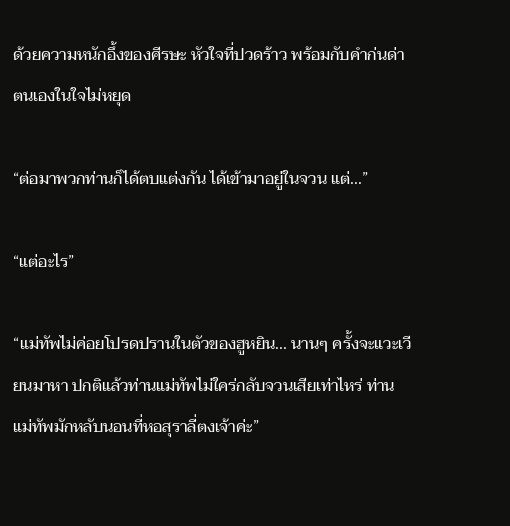ด้วยความหนักอึ้งของศีรษะ หัวใจที่ปวดร้าว พร้อมกับคำก่นด่าตนเองในใจไม่หยุด

“ต่อมาพวกท่านก็ได้ตบแต่งกัน ได้เข้ามาอยู่ในจวน แต่...”

“แต่อะไร”

“แม่ทัพไม่ค่อยโปรดปรานในตัวของฮูหยิน... นานๆ ครั้งจะแวะเวียนมาหา ปกติแล้วท่านแม่ทัพไม่ใคร่กลับจวนเสียเท่าไหร่ ท่านแม่ทัพมักหลับนอนที่หอสุราลี่ตงเจ้าค่ะ”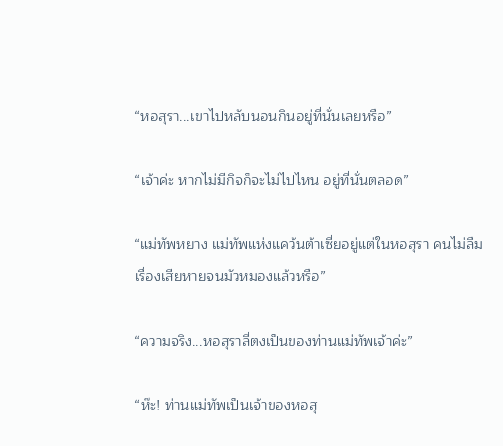“หอสุรา...เขาไปหลับนอนกินอยู่ที่นั่นเลยหรือ”

“เจ้าค่ะ หากไม่มีกิจก็จะไม่ไปไหน อยู่ที่นั่นตลอด”

“แม่ทัพหยาง แม่ทัพแห่งแคว้นต้าเซี่ยอยู่แต่ในหอสุรา คนไม่ลืมเรื่องเสียหายจนมัวหมองแล้วหรือ”

“ความจริง...หอสุราลี่ตงเป็นของท่านแม่ทัพเจ้าค่ะ”

“ห๊ะ! ท่านแม่ทัพเป็นเจ้าของหอสุ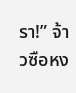รา!” จ้าวซือหง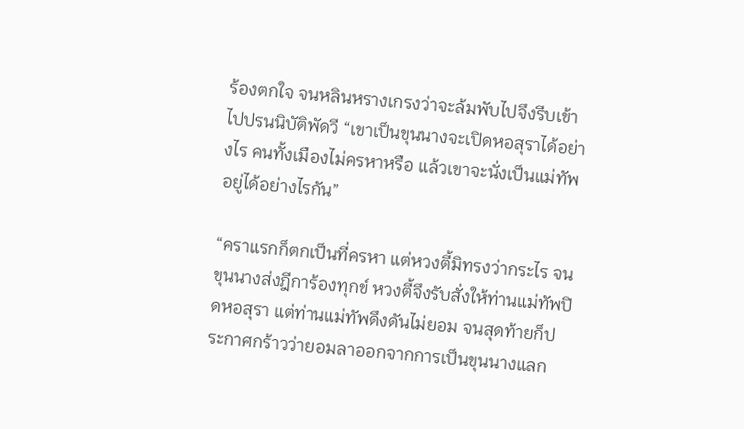ร้องตกใจ จนหลินหรางเกรงว่าจะล้มพับไปจึงรีบเข้าไปปรนนิบัติพัดวี “เขาเป็นขุนนางจะเปิดหอสุราได้อย่างไร คนทั้งเมืองไม่ครหาหรือ แล้วเขาจะนั่งเป็นแม่ทัพอยู่ได้อย่างไรกัน”

“คราแรกก็ตกเป็นที่ครหา แต่หวงตี้มิทรงว่ากระไร จนขุนนางส่งฎีการ้องทุกข์ หวงตี้จึงรับสั่งให้ท่านแม่ทัพปิดหอสุรา แต่ท่านแม่ทัพดึงดันไม่ยอม จนสุดท้ายก็ประกาศกร้าวว่ายอมลาออกจากการเป็นขุนนางแลก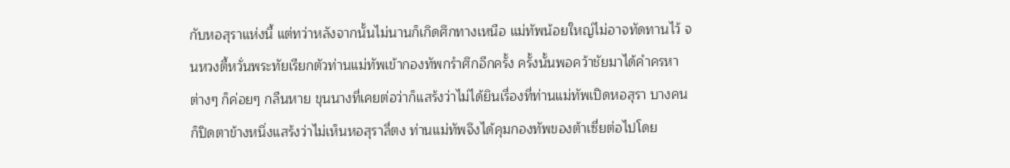กับหอสุราแห่งนี้ แต่ทว่าหลังจากนั้นไม่นานก็เกิดศึกทางเหนือ แม่ทัพน้อยใหญ่ไม่อาจทัดทานไว้ จนหวงตี้หวั่นพระทัยเรียกตัวท่านแม่ทัพเข้ากองทัพกรำศึกอีกครั้ง ครั้งนั้นพอคว้าชัยมาได้คำครหาต่างๆ ก็ค่อยๆ กลืนหาย ขุนนางที่เคยต่อว่าก็แสร้งว่าไม่ได้ยินเรื่องที่ท่านแม่ทัพเปิดหอสุรา บางคนก็ปิดตาข้างหนึ่งแสร้งว่าไม่เห็นหอสุราลี่ตง ท่านแม่ทัพจึงได้คุมกองทัพของต้าเซี่ยต่อไปโดย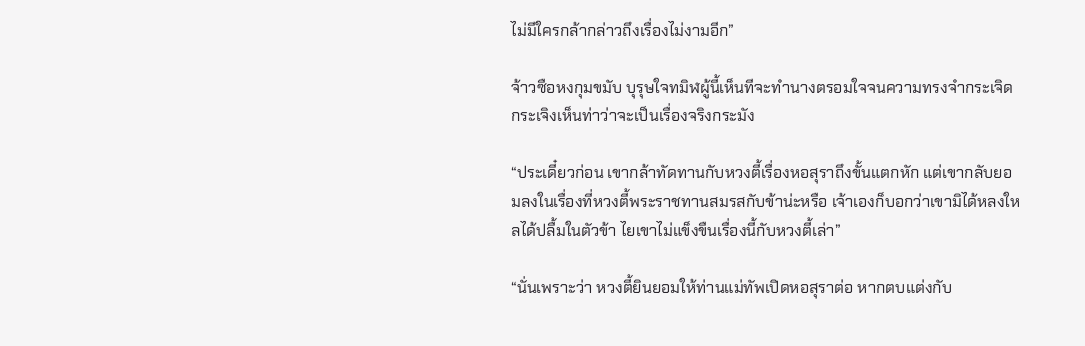ไม่มีใครกล้ากล่าวถึงเรื่องไม่งามอีก”

จ้าวซือหงกุมขมับ บุรุษใจทมิฬผู้นี้เห็นทีจะทำนางตรอมใจจนความทรงจำกระเจิดกระเจิงเห็นท่าว่าจะเป็นเรื่องจริงกระมัง

“ประเดี๋ยวก่อน เขากล้าทัดทานกับหวงตี้เรื่องหอสุราถึงขั้นแตกหัก แต่เขากลับยอมลงในเรื่องที่หวงตี้พระราชทานสมรสกับข้าน่ะหรือ เจ้าเองก็บอกว่าเขามิได้หลงใหลได้ปลื้มในตัวข้า ไยเขาไม่แข็งขืนเรื่องนี้กับหวงตี้เล่า”

“นั่นเพราะว่า หวงตี้ยินยอมให้ท่านแม่ทัพเปิดหอสุราต่อ หากตบแต่งกับ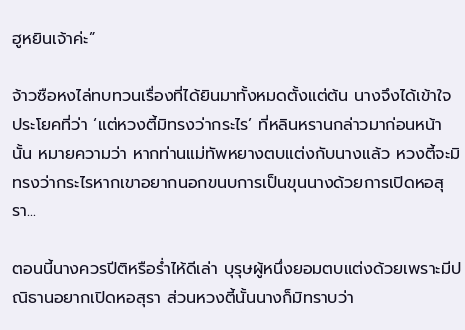ฮูหยินเจ้าค่ะ”

จ้าวซือหงไล่ทบทวนเรื่องที่ได้ยินมาทั้งหมดตั้งแต่ต้น นางจึงได้เข้าใจประโยคที่ว่า ‘แต่หวงตี้มิทรงว่ากระไร’ ที่หลินหรานกล่าวมาก่อนหน้านั้น หมายความว่า หากท่านแม่ทัพหยางตบแต่งกับนางแล้ว หวงตี้จะมิทรงว่ากระไรหากเขาอยากนอกขนบการเป็นขุนนางด้วยการเปิดหอสุรา...

ตอนนี้นางควรปีติหรือร่ำไห้ดีเล่า บุรุษผู้หนึ่งยอมตบแต่งด้วยเพราะมีปณิธานอยากเปิดหอสุรา ส่วนหวงตี้นั้นนางก็มิทราบว่า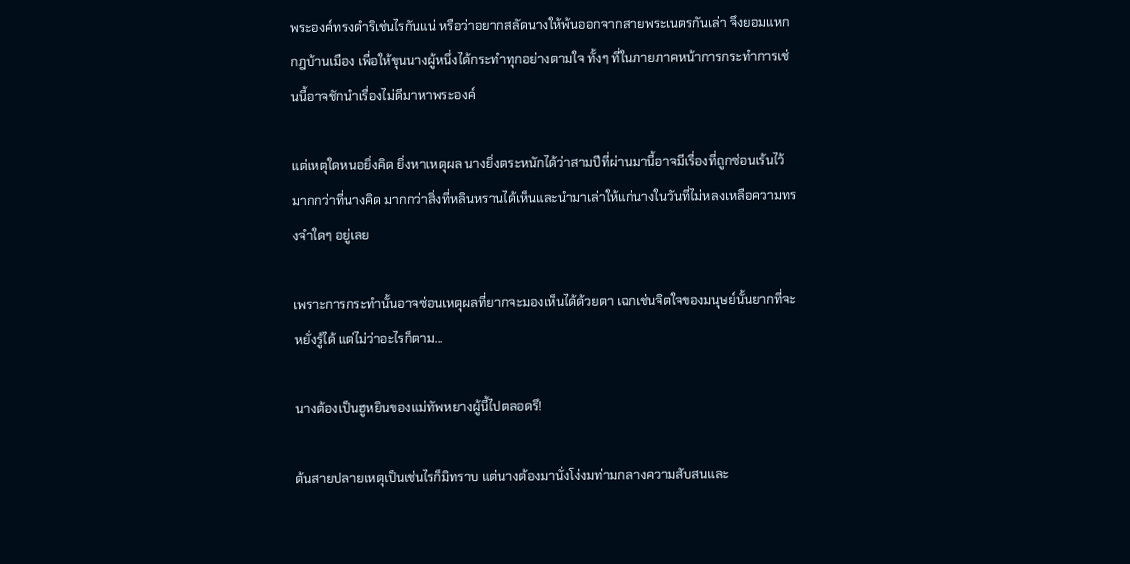พระองค์ทรงดำริเช่นไรกันแน่ หรือว่าอยากสลัดนางให้พ้นออกจากสายพระเนตรกันเล่า จึงยอมแหกกฎบ้านเมือง เพื่อให้ขุนนางผู้หนึ่งได้กระทำทุกอย่างตามใจ ทั้งๆ ที่ในภายภาคหน้าการกระทำการเช่นนี้อาจชักนำเรื่องไม่ดีมาหาพระองค์

แต่เหตุใดหนอยิ่งคิด ยิ่งหาเหตุผล นางยิ่งตระหนักได้ว่าสามปีที่ผ่านมานี้อาจมีเรื่องที่ถูกซ่อนเร้นไว้มากกว่าที่นางคิด มากกว่าสิ่งที่หลินหรานได้เห็นและนำมาเล่าให้แก่นางในวันที่ไม่หลงเหลือความทรงจำใดๆ อยู่เลย

เพราะการกระทำนั้นอาจซ่อนเหตุผลที่ยากจะมองเห็นได้ด้วยตา เฉกเช่นจิตใจของมนุษย์นั้นยากที่จะหยั่งรู้ได้ แต่ไม่ว่าอะไรก็ตาม...

นางต้องเป็นฮูหยินของแม่ทัพหยางผู้นี้ไปตลอดรึ!

ต้นสายปลายเหตุเป็นเช่นไรก็มิทราบ แต่นางต้องมานั่งโง่งมท่ามกลางความสับสนและ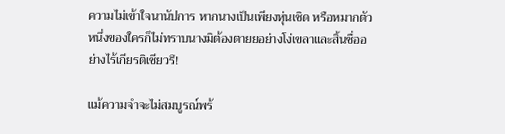ความไม่เข้าใจนานัปการ หากนางเป็นเพียงหุ่นเชิด หรือหมากตัวหนึ่งของใครก็ไม่ทราบนางมิต้องตายยอย่างโง่เขลาและสิ้นชื่ออย่างไร้เกียรติเชียวรึ!

แม้ความจำจะไม่สมบูรณ์พร้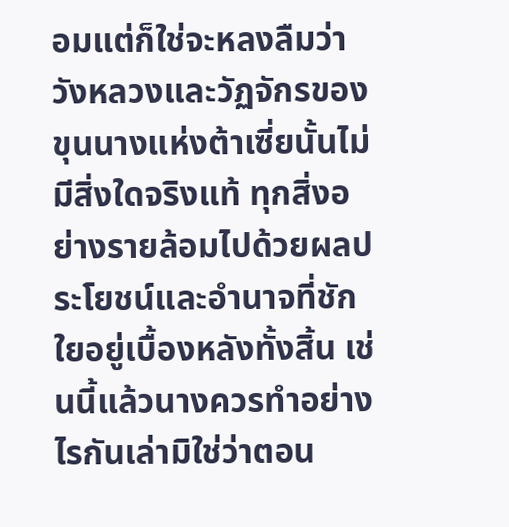อมแต่ก็ใช่จะหลงลืมว่าวังหลวงและวัฏจักรของขุนนางแห่งต้าเซี่ยนั้นไม่มีสิ่งใดจริงแท้ ทุกสิ่งอย่างรายล้อมไปด้วยผลประโยชน์และอำนาจที่ชักใยอยู่เบื้องหลังทั้งสิ้น เช่นนี้แล้วนางควรทำอย่างไรกันเล่ามิใช่ว่าตอน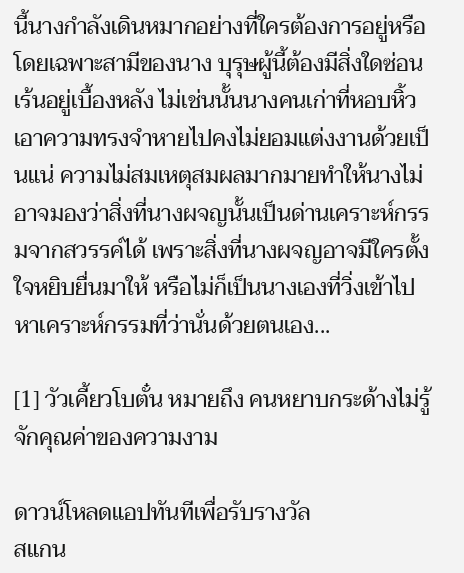นี้นางกำลังเดินหมากอย่างที่ใครต้องการอยู่หรือ โดยเฉพาะสามีของนาง บุรุษผู้นี้ต้องมีสิ่งใดซ่อนเร้นอยู่เบื้องหลัง ไม่เช่นนั้นนางคนเก่าที่หอบหิ้วเอาความทรงจำหายไปคงไม่ยอมแต่งงานด้วยเป็นแน่ ความไม่สมเหตุสมผลมากมายทำให้นางไม่อาจมองว่าสิ่งที่นางผจญนั้นเป็นด่านเคราะห์กรรมจากสวรรค์ได้ เพราะสิ่งที่นางผจญอาจมีใครตั้งใจหยิบยื่นมาให้ หรือไม่ก็เป็นนางเองที่วิ่งเข้าไปหาเคราะห์กรรมที่ว่านั่นด้วยตนเอง...

[1] วัวเคี้ยวโบตั๋น หมายถึง คนหยาบกระด้างไม่รู้จักคุณค่าของความงาม

ดาวน์โหลดแอปทันทีเพื่อรับรางวัล
สแกน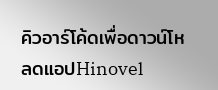คิวอาร์โค้ดเพื่อดาวน์โหลดแอปHinovel